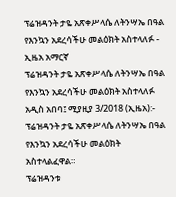ፕሬዝዳንት ታዬ አጽቀሥላሴ ለትንሣኤ በዓል የእንኳን አደረሳችሁ መልዕክት አስተላለፉ - ኢዜአ አማርኛ
ፕሬዝዳንት ታዬ አጽቀሥላሴ ለትንሣኤ በዓል የእንኳን አደረሳችሁ መልዕክት አስተላለፉ
አዲስ አበባ፤ ሚያዚያ 3/2018 (ኢዜአ):- ፕሬዝዳንት ታዬ አጽቀሥላሴ ለትንሣኤ በዓል የእንኳን አደረሳችሁ መልዕክት አስተላልፈዋል።
ፕሬዝዳንቱ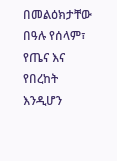በመልዕክታቸው በዓሉ የሰላም፣ የጤና እና የበረከት እንዲሆን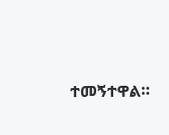ተመኝተዋል።